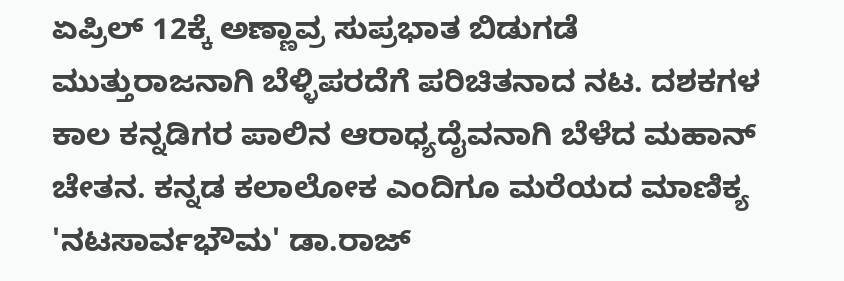ಏಪ್ರಿಲ್ 12ಕ್ಕೆ ಅಣ್ಣಾವ್ರ ಸುಪ್ರಭಾತ ಬಿಡುಗಡೆ
ಮುತ್ತುರಾಜನಾಗಿ ಬೆಳ್ಳಿಪರದೆಗೆ ಪರಿಚಿತನಾದ ನಟ. ದಶಕಗಳ ಕಾಲ ಕನ್ನಡಿಗರ ಪಾಲಿನ ಆರಾಧ್ಯದೈವನಾಗಿ ಬೆಳೆದ ಮಹಾನ್ ಚೇತನ. ಕನ್ನಡ ಕಲಾಲೋಕ ಎಂದಿಗೂ ಮರೆಯದ ಮಾಣಿಕ್ಯ 'ನಟಸಾರ್ವಭೌಮ' ಡಾ.ರಾಜ್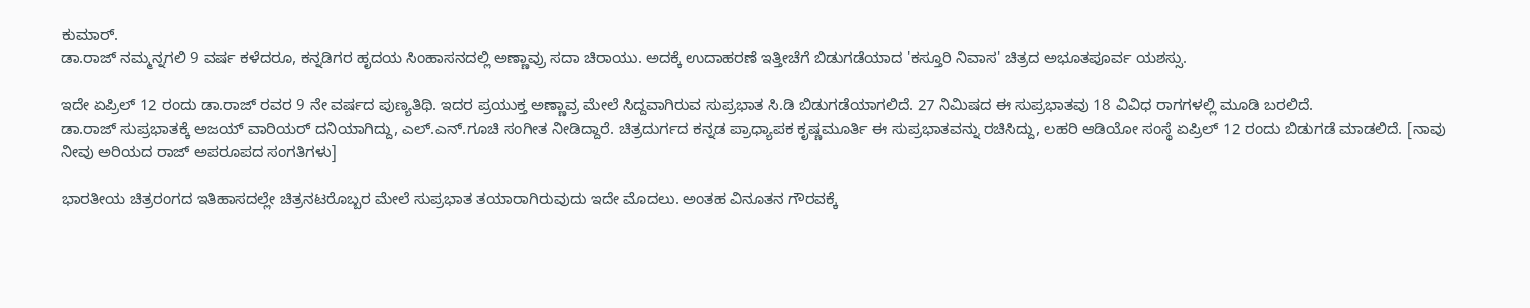ಕುಮಾರ್.
ಡಾ.ರಾಜ್ ನಮ್ಮನ್ನಗಲಿ 9 ವರ್ಷ ಕಳೆದರೂ, ಕನ್ನಡಿಗರ ಹೃದಯ ಸಿಂಹಾಸನದಲ್ಲಿ ಅಣ್ಣಾವ್ರು ಸದಾ ಚಿರಾಯು. ಅದಕ್ಕೆ ಉದಾಹರಣೆ ಇತ್ತೀಚೆಗೆ ಬಿಡುಗಡೆಯಾದ 'ಕಸ್ತೂರಿ ನಿವಾಸ' ಚಿತ್ರದ ಅಭೂತಪೂರ್ವ ಯಶಸ್ಸು.

ಇದೇ ಏಪ್ರಿಲ್ 12 ರಂದು ಡಾ.ರಾಜ್ ರವರ 9 ನೇ ವರ್ಷದ ಪುಣ್ಯತಿಥಿ. ಇದರ ಪ್ರಯುಕ್ತ ಅಣ್ಣಾವ್ರ ಮೇಲೆ ಸಿದ್ದವಾಗಿರುವ ಸುಪ್ರಭಾತ ಸಿ.ಡಿ ಬಿಡುಗಡೆಯಾಗಲಿದೆ. 27 ನಿಮಿಷದ ಈ ಸುಪ್ರಭಾತವು 18 ವಿವಿಧ ರಾಗಗಳಲ್ಲಿ ಮೂಡಿ ಬರಲಿದೆ.
ಡಾ.ರಾಜ್ ಸುಪ್ರಭಾತಕ್ಕೆ ಅಜಯ್ ವಾರಿಯರ್ ದನಿಯಾಗಿದ್ದು, ಎಲ್.ಎನ್.ಗೂಚಿ ಸಂಗೀತ ನೀಡಿದ್ದಾರೆ. ಚಿತ್ರದುರ್ಗದ ಕನ್ನಡ ಪ್ರಾಧ್ಯಾಪಕ ಕೃಷ್ಣಮೂರ್ತಿ ಈ ಸುಪ್ರಭಾತವನ್ನು ರಚಿಸಿದ್ದು, ಲಹರಿ ಆಡಿಯೋ ಸಂಸ್ಥೆ ಏಪ್ರಿಲ್ 12 ರಂದು ಬಿಡುಗಡೆ ಮಾಡಲಿದೆ. [ನಾವು ನೀವು ಅರಿಯದ ರಾಜ್ ಅಪರೂಪದ ಸಂಗತಿಗಳು]

ಭಾರತೀಯ ಚಿತ್ರರಂಗದ ಇತಿಹಾಸದಲ್ಲೇ ಚಿತ್ರನಟರೊಬ್ಬರ ಮೇಲೆ ಸುಪ್ರಭಾತ ತಯಾರಾಗಿರುವುದು ಇದೇ ಮೊದಲು. ಅಂತಹ ವಿನೂತನ ಗೌರವಕ್ಕೆ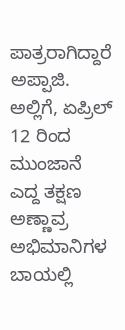ಪಾತ್ರರಾಗಿದ್ದಾರೆ ಅಪ್ಪಾಜಿ. ಅಲ್ಲಿಗೆ, ಏಪ್ರಿಲ್ 12 ರಿಂದ ಮುಂಜಾನೆ ಎದ್ದ ತಕ್ಷಣ ಅಣ್ಣಾವ್ರ ಅಭಿಮಾನಿಗಳ ಬಾಯಲ್ಲಿ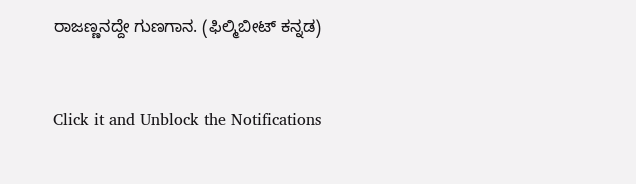ರಾಜಣ್ಣನದ್ದೇ ಗುಣಗಾನ. (ಫಿಲ್ಮಿಬೀಟ್ ಕನ್ನಡ)


Click it and Unblock the Notifications